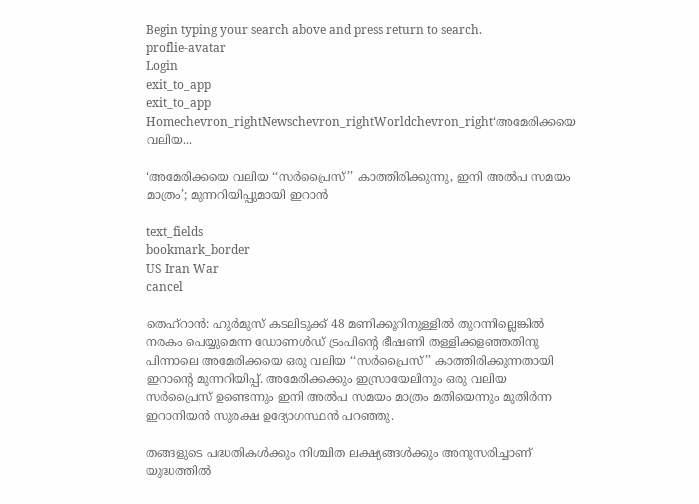Begin typing your search above and press return to search.
proflie-avatar
Login
exit_to_app
exit_to_app
Homechevron_rightNewschevron_rightWorldchevron_right‘അമേരിക്കയെ വലിയ...

‘അമേരിക്കയെ വലിയ ‘‘സർപ്രൈസ്’’ കാത്തിരിക്കുന്നു, ഇനി അൽപ സമയം മാത്രം’; മുന്നറിയിപ്പുമായി ഇറാൻ

text_fields
bookmark_border
US Iran War
cancel

തെഹ്റാൻ: ഹുർമുസ് കടലിടുക്ക് 48 മണിക്കൂറിനുള്ളിൽ തുറന്നില്ലെങ്കിൽ നരകം പെയ്യുമെന്ന ഡോണൾഡ് ട്രംപിന്‍റെ ഭീഷണി തള്ളിക്കളഞ്ഞതിനു പിന്നാലെ അമേരിക്കയെ ഒരു വലിയ ‘‘സർപ്രൈസ്’’ കാത്തിരിക്കുന്നതായി ഇറാന്‍റെ മുന്നറിയിപ്പ്. അമേരിക്കക്കും ഇസ്രായേലിനും ഒരു വലിയ സർപ്രൈസ് ഉണ്ടെന്നും ഇനി അൽപ സമയം മാത്രം മതിയെന്നും മുതിർന്ന ഇറാനിയൻ സുരക്ഷ ഉദ്യോഗസ്ഥൻ പറഞ്ഞു.

തങ്ങളുടെ പദ്ധതികൾക്കും നിശ്ചിത ലക്ഷ്യങ്ങൾക്കും അനുസരിച്ചാണ് യുദ്ധത്തിൽ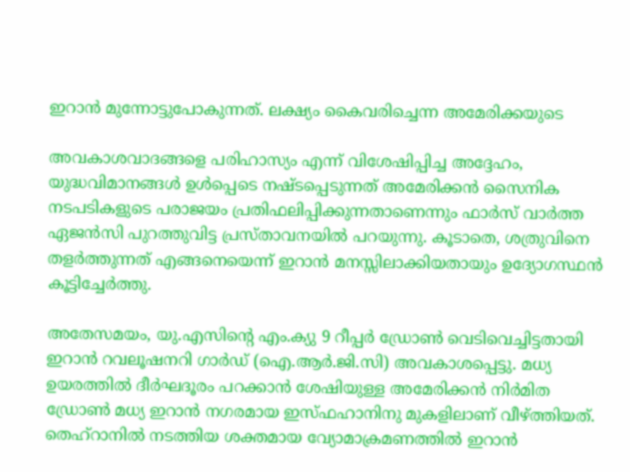ഇറാൻ മുന്നോട്ടുപോകുന്നത്. ലക്ഷ്യം കൈവരിച്ചെന്ന അമേരിക്കയുടെ

അവകാശവാദങ്ങളെ പരിഹാസ്യം എന്ന് വിശേഷിപ്പിച്ച അദ്ദേഹം, യുദ്ധവിമാനങ്ങൾ ഉൾപ്പെടെ നഷ്ടപ്പെടുന്നത് അമേരിക്കൻ സൈനിക നടപടികളുടെ പരാജയം പ്രതിഫലിപ്പിക്കുന്നതാണെന്നും ഫാർസ് വാർത്ത ഏജൻസി പുറത്തുവിട്ട പ്രസ്താവനയിൽ പറയുന്നു. കൂടാതെ, ശത്രുവിനെ തളർത്തുന്നത് എങ്ങനെയെന്ന് ഇറാൻ മനസ്സിലാക്കിയതായും ഉദ്യോഗസ്ഥൻ കൂട്ടിച്ചേർത്തു.

അതേസമയം, യു.എസിന്‍റെ എം.ക്യു 9 റീപ്പർ ഡ്രോൺ വെടിവെച്ചിട്ടതായി ഇറാൻ റവലൂഷനറി ഗാർഡ് (ഐ.ആർ.ജി.സി) അവകാശപ്പെട്ടു. മധ്യ ഉയരത്തിൽ ദീർഘദൂരം പറക്കാൻ ശേഷിയുള്ള അമേരിക്കൻ നിർമിത ഡ്രോൺ മധ്യ ഇറാൻ നഗരമായ ഇസ്ഫഹാനിനു മുകളിലാണ് വീഴ്ത്തിയത്. തെഹ്റാനിൽ നടത്തിയ ശക്തമായ വ്യോമാക്രമണത്തിൽ ഇറാൻ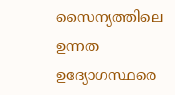സൈന്യത്തിലെ ഉന്നത ഉദ്യോഗസ്ഥരെ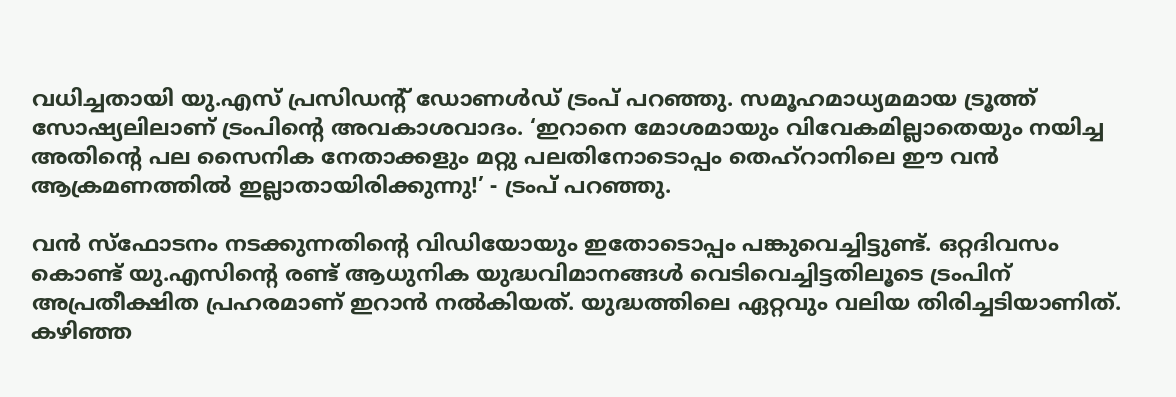വധിച്ചതായി യു.എസ് പ്രസിഡന്‍റ് ഡോണൾഡ് ട്രംപ് പറഞ്ഞു. സമൂഹമാധ്യമമായ ട്രൂത്ത് സോഷ്യലിലാണ് ട്രംപിന്‍റെ അവകാശവാദം. ‘ഇറാനെ മോശമായും വിവേകമില്ലാതെയും നയിച്ച അതിന്റെ പല സൈനിക നേതാക്കളും മറ്റു പലതിനോടൊപ്പം തെഹ്‌റാനിലെ ഈ വൻ ആക്രമണത്തിൽ ഇല്ലാതായിരിക്കുന്നു!’ - ട്രംപ് പറഞ്ഞു.

വൻ സ്ഫോടനം നടക്കുന്നതിന്‍റെ വിഡിയോയും ഇതോടൊപ്പം പങ്കുവെച്ചിട്ടുണ്ട്. ഒറ്റദിവസം കൊണ്ട് യു.എസിന്റെ രണ്ട് ആധുനിക യുദ്ധവിമാനങ്ങൾ വെടിവെച്ചിട്ടതിലൂടെ ട്രംപിന് അപ്രതീക്ഷിത പ്രഹരമാണ് ഇറാൻ നൽകിയത്. യുദ്ധത്തിലെ ഏറ്റവും വലിയ തിരിച്ചടിയാണിത്. കഴിഞ്ഞ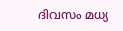ദിവസം മധ്യ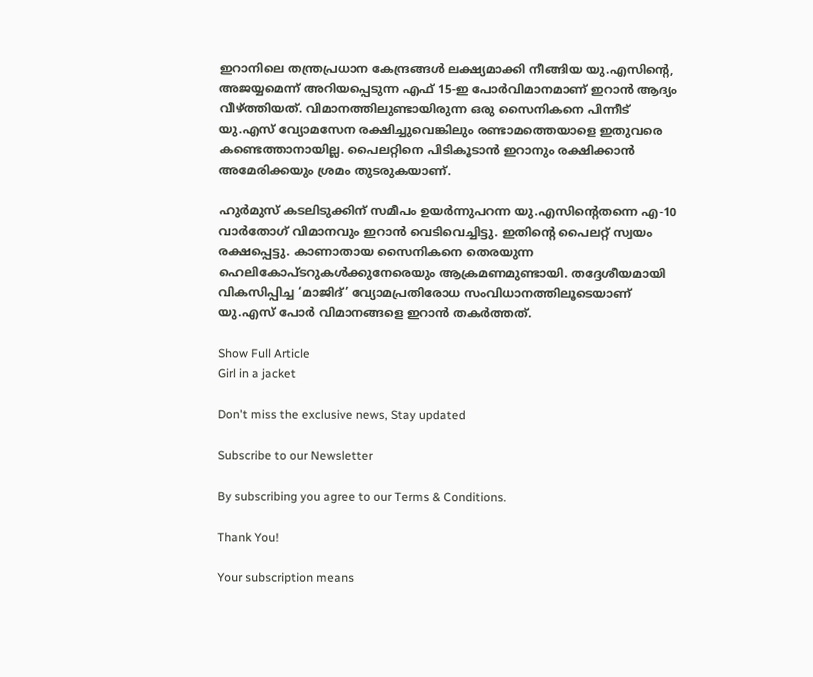ഇറാനിലെ തന്ത്രപ്രധാന കേന്ദ്രങ്ങൾ ലക്ഷ്യമാക്കി നീങ്ങിയ യു.എസിന്റെ, അജയ്യമെന്ന് അറിയപ്പെടുന്ന എഫ് 15-ഇ പോർവിമാനമാണ് ഇറാൻ ആദ്യം വീഴ്ത്തിയത്. വിമാനത്തിലുണ്ടായിരുന്ന ഒരു സൈനികനെ പിന്നീട് യു.എസ് വ്യോമസേന രക്ഷിച്ചുവെങ്കിലും രണ്ടാമത്തെയാളെ ഇതുവരെ കണ്ടെത്താനായില്ല. പൈലറ്റിനെ പിടികൂടാൻ ഇറാനും രക്ഷിക്കാൻ അമേരിക്കയും ശ്രമം തുടരുകയാണ്.

ഹുർമുസ് കടലിടുക്കിന് സമീപം ഉയർന്നുപറന്ന യു.എസിന്റെതന്നെ എ-10 വാർതോഗ് വിമാനവും ഇറാൻ വെടിവെച്ചിട്ടു. ഇതിന്റെ പൈലറ്റ് സ്വയം രക്ഷപ്പെട്ടു. കാണാതായ സൈനികനെ തെരയുന്ന ഹെലികോപ്ടറുകൾക്കുനേരെയും ആക്രമണമുണ്ടായി. തദ്ദേശീയമായി വികസിപ്പിച്ച ‘മാജിദ്’ വ്യോമപ്രതിരോധ സംവിധാനത്തിലൂടെയാണ് യു.എസ് പോർ വിമാനങ്ങളെ ഇറാൻ തകർത്തത്.

Show Full Article
Girl in a jacket

Don't miss the exclusive news, Stay updated

Subscribe to our Newsletter

By subscribing you agree to our Terms & Conditions.

Thank You!

Your subscription means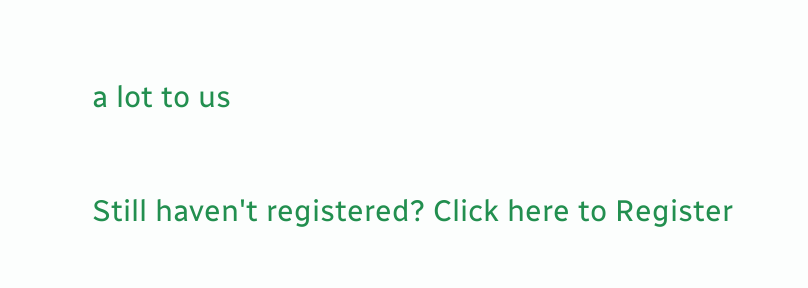a lot to us

Still haven't registered? Click here to Register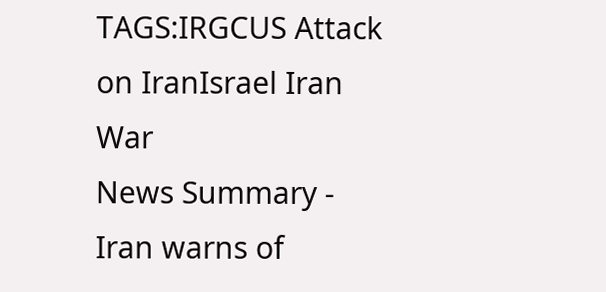TAGS:IRGCUS Attack on IranIsrael Iran War
News Summary - Iran warns of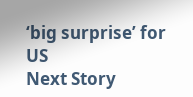‘big surprise’ for US
Next Story